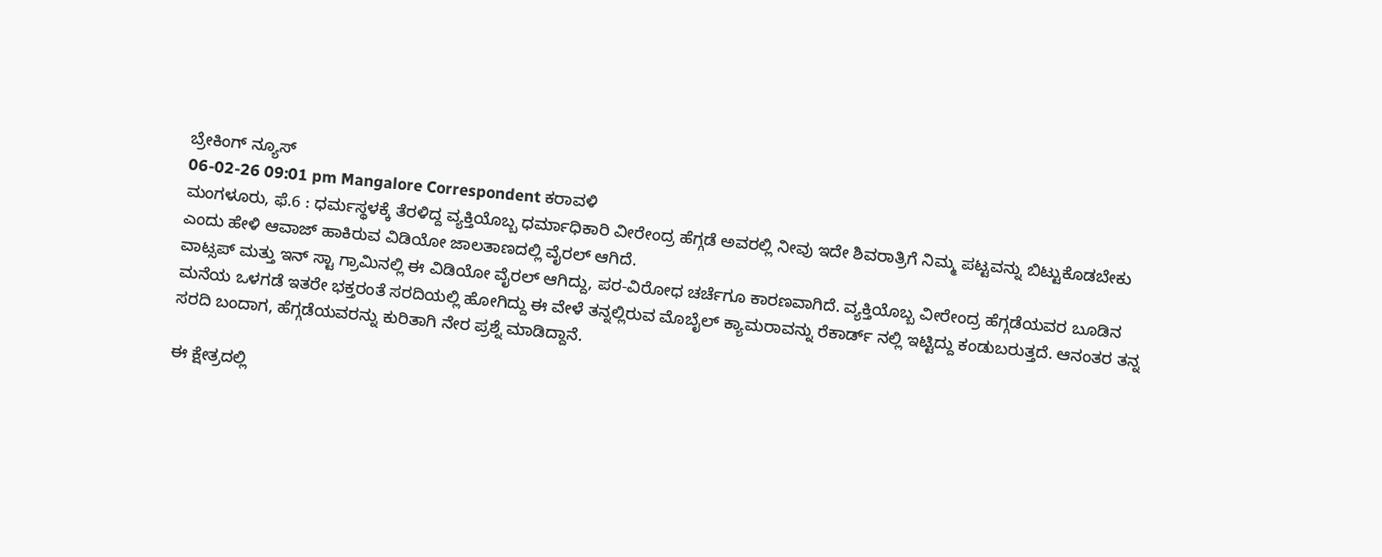ಬ್ರೇಕಿಂಗ್ ನ್ಯೂಸ್
06-02-26 09:01 pm Mangalore Correspondent ಕರಾವಳಿ
ಮಂಗಳೂರು, ಫೆ.6 : ಧರ್ಮಸ್ಥಳಕ್ಕೆ ತೆರಳಿದ್ದ ವ್ಯಕ್ತಿಯೊಬ್ಬ ಧರ್ಮಾಧಿಕಾರಿ ವೀರೇಂದ್ರ ಹೆಗ್ಗಡೆ ಅವರಲ್ಲಿ ನೀವು ಇದೇ ಶಿವರಾತ್ರಿಗೆ ನಿಮ್ಮ ಪಟ್ಟವನ್ನು ಬಿಟ್ಟುಕೊಡಬೇಕು ಎಂದು ಹೇಳಿ ಆವಾಜ್ ಹಾಕಿರುವ ವಿಡಿಯೋ ಜಾಲತಾಣದಲ್ಲಿ ವೈರಲ್ ಆಗಿದೆ.
ವಾಟ್ಸಪ್ ಮತ್ತು ಇನ್ ಸ್ಟಾ ಗ್ರಾಮಿನಲ್ಲಿ ಈ ವಿಡಿಯೋ ವೈರಲ್ ಆಗಿದ್ದು, ಪರ-ವಿರೋಧ ಚರ್ಚೆಗೂ ಕಾರಣವಾಗಿದೆ. ವ್ಯಕ್ತಿಯೊಬ್ಬ ವೀರೇಂದ್ರ ಹೆಗ್ಗಡೆಯವರ ಬೂಡಿನ ಮನೆಯ ಒಳಗಡೆ ಇತರೇ ಭಕ್ತರಂತೆ ಸರದಿಯಲ್ಲಿ ಹೋಗಿದ್ದು ಈ ವೇಳೆ ತನ್ನಲ್ಲಿರುವ ಮೊಬೈಲ್ ಕ್ಯಾಮರಾವನ್ನು ರೆಕಾರ್ಡ್ ನಲ್ಲಿ ಇಟ್ಟಿದ್ದು ಕಂಡುಬರುತ್ತದೆ. ಆನಂತರ ತನ್ನ ಸರದಿ ಬಂದಾಗ, ಹೆಗ್ಗಡೆಯವರನ್ನು ಕುರಿತಾಗಿ ನೇರ ಪ್ರಶ್ನೆ ಮಾಡಿದ್ದಾನೆ.

ಈ ಕ್ಷೇತ್ರದಲ್ಲಿ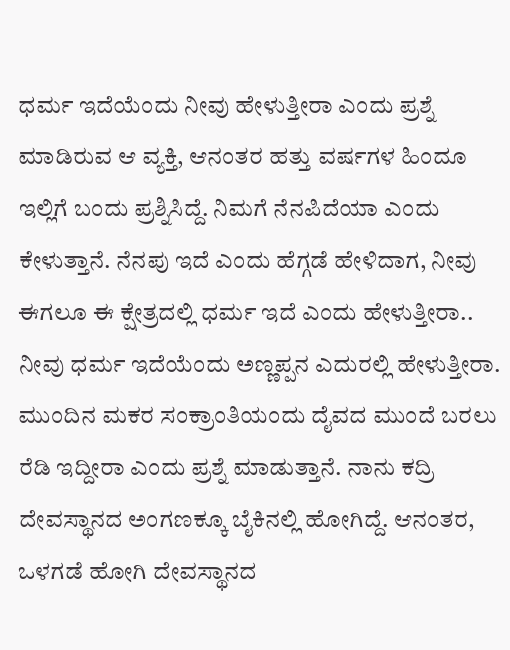ಧರ್ಮ ಇದೆಯೆಂದು ನೀವು ಹೇಳುತ್ತೀರಾ ಎಂದು ಪ್ರಶ್ನೆ ಮಾಡಿರುವ ಆ ವ್ಯಕ್ತಿ, ಆನಂತರ ಹತ್ತು ವರ್ಷಗಳ ಹಿಂದೂ ಇಲ್ಲಿಗೆ ಬಂದು ಪ್ರಶ್ನಿಸಿದ್ದೆ. ನಿಮಗೆ ನೆನಪಿದೆಯಾ ಎಂದು ಕೇಳುತ್ತಾನೆ. ನೆನಪು ಇದೆ ಎಂದು ಹೆಗ್ಗಡೆ ಹೇಳಿದಾಗ, ನೀವು ಈಗಲೂ ಈ ಕ್ಷೇತ್ರದಲ್ಲಿ ಧರ್ಮ ಇದೆ ಎಂದು ಹೇಳುತ್ತೀರಾ.. ನೀವು ಧರ್ಮ ಇದೆಯೆಂದು ಅಣ್ಣಪ್ಪನ ಎದುರಲ್ಲಿ ಹೇಳುತ್ತೀರಾ. ಮುಂದಿನ ಮಕರ ಸಂಕ್ರಾಂತಿಯಂದು ದೈವದ ಮುಂದೆ ಬರಲು ರೆಡಿ ಇದ್ದೀರಾ ಎಂದು ಪ್ರಶ್ನೆ ಮಾಡುತ್ತಾನೆ. ನಾನು ಕದ್ರಿ ದೇವಸ್ಥಾನದ ಅಂಗಣಕ್ಕೂ ಬೈಕಿನಲ್ಲಿ ಹೋಗಿದ್ದೆ. ಆನಂತರ, ಒಳಗಡೆ ಹೋಗಿ ದೇವಸ್ಥಾನದ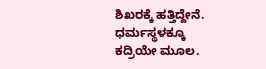ಶಿಖರಕ್ಕೆ ಹತ್ತಿದ್ದೇನೆ. ಧರ್ಮಸ್ಥಳಕ್ಕೂ ಕದ್ರಿಯೇ ಮೂಲ.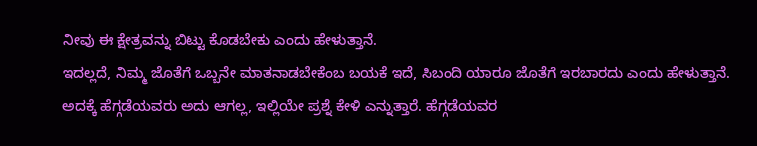ನೀವು ಈ ಕ್ಷೇತ್ರವನ್ನು ಬಿಟ್ಟು ಕೊಡಬೇಕು ಎಂದು ಹೇಳುತ್ತಾನೆ.
ಇದಲ್ಲದೆ, ನಿಮ್ಮ ಜೊತೆಗೆ ಒಬ್ಬನೇ ಮಾತನಾಡಬೇಕೆಂಬ ಬಯಕೆ ಇದೆ, ಸಿಬಂದಿ ಯಾರೂ ಜೊತೆಗೆ ಇರಬಾರದು ಎಂದು ಹೇಳುತ್ತಾನೆ. ಅದಕ್ಕೆ ಹೆಗ್ಗಡೆಯವರು ಅದು ಆಗಲ್ಲ, ಇಲ್ಲಿಯೇ ಪ್ರಶ್ನೆ ಕೇಳಿ ಎನ್ನುತ್ತಾರೆ. ಹೆಗ್ಗಡೆಯವರ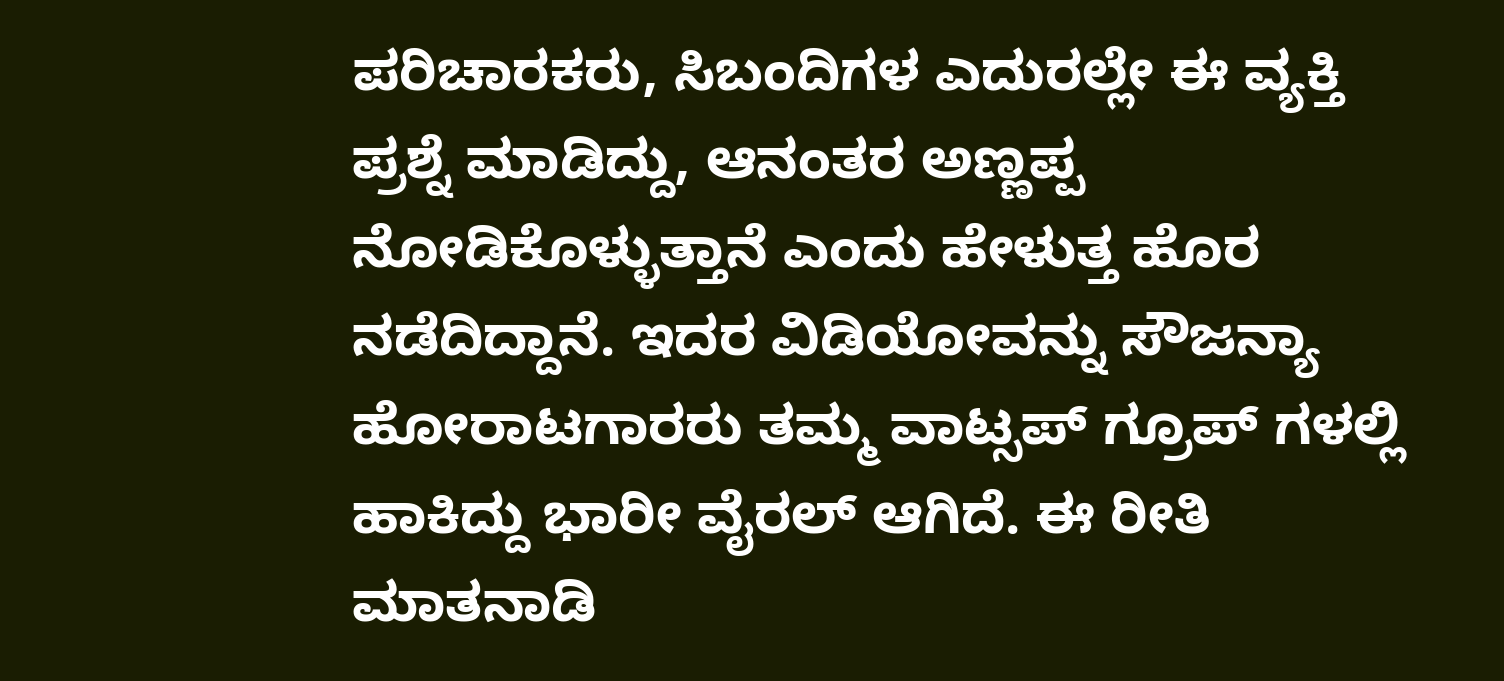ಪರಿಚಾರಕರು, ಸಿಬಂದಿಗಳ ಎದುರಲ್ಲೇ ಈ ವ್ಯಕ್ತಿ ಪ್ರಶ್ನೆ ಮಾಡಿದ್ದು, ಆನಂತರ ಅಣ್ಣಪ್ಪ ನೋಡಿಕೊಳ್ಳುತ್ತಾನೆ ಎಂದು ಹೇಳುತ್ತ ಹೊರ ನಡೆದಿದ್ದಾನೆ. ಇದರ ವಿಡಿಯೋವನ್ನು ಸೌಜನ್ಯಾ ಹೋರಾಟಗಾರರು ತಮ್ಮ ವಾಟ್ಸಪ್ ಗ್ರೂಪ್ ಗಳಲ್ಲಿ ಹಾಕಿದ್ದು ಭಾರೀ ವೈರಲ್ ಆಗಿದೆ. ಈ ರೀತಿ ಮಾತನಾಡಿ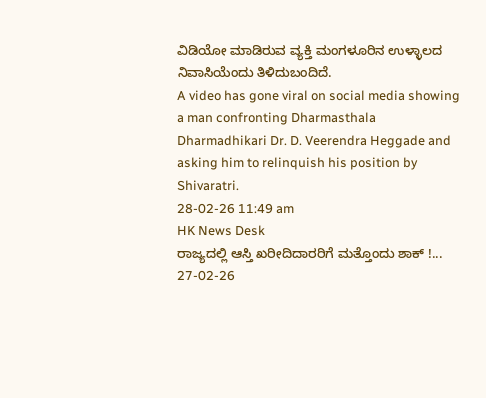ವಿಡಿಯೋ ಮಾಡಿರುವ ವ್ಯಕ್ತಿ ಮಂಗಳೂರಿನ ಉಳ್ಳಾಲದ ನಿವಾಸಿಯೆಂದು ತಿಳಿದುಬಂದಿದೆ.
A video has gone viral on social media showing a man confronting Dharmasthala Dharmadhikari Dr. D. Veerendra Heggade and asking him to relinquish his position by Shivaratri.
28-02-26 11:49 am
HK News Desk
ರಾಜ್ಯದಲ್ಲಿ ಆಸ್ತಿ ಖರೀದಿದಾರರಿಗೆ ಮತ್ತೊಂದು ಶಾಕ್ !...
27-02-26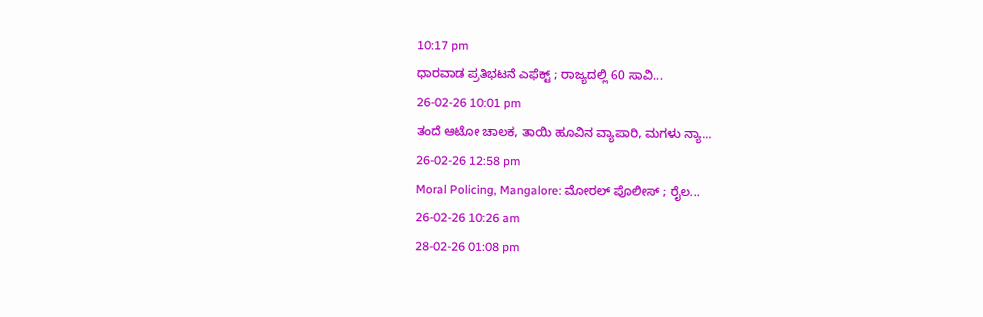10:17 pm
ಧಾರವಾಡ ಪ್ರತಿಭಟನೆ ಎಫೆಕ್ಟ್ ; ರಾಜ್ಯದಲ್ಲಿ 60 ಸಾವಿ...
26-02-26 10:01 pm
ತಂದೆ ಆಟೋ ಚಾಲಕ, ತಾಯಿ ಹೂವಿನ ವ್ಯಾಪಾರಿ, ಮಗಳು ನ್ಯಾ...
26-02-26 12:58 pm
Moral Policing, Mangalore: ಮೋರಲ್ ಪೊಲೀಸ್ ; ರೈಲ...
26-02-26 10:26 am
28-02-26 01:08 pm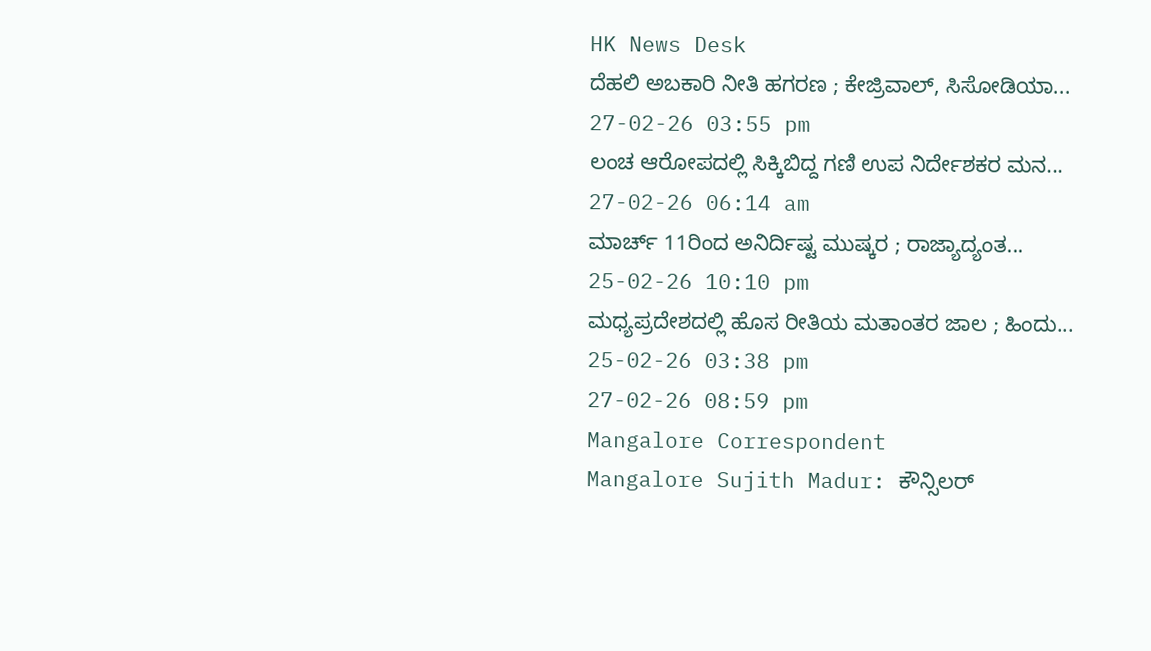HK News Desk
ದೆಹಲಿ ಅಬಕಾರಿ ನೀತಿ ಹಗರಣ ; ಕೇಜ್ರಿವಾಲ್, ಸಿಸೋಡಿಯಾ...
27-02-26 03:55 pm
ಲಂಚ ಆರೋಪದಲ್ಲಿ ಸಿಕ್ಕಿಬಿದ್ದ ಗಣಿ ಉಪ ನಿರ್ದೇಶಕರ ಮನ...
27-02-26 06:14 am
ಮಾರ್ಚ್ 11ರಿಂದ ಅನಿರ್ದಿಷ್ಟ ಮುಷ್ಕರ ; ರಾಜ್ಯಾದ್ಯಂತ...
25-02-26 10:10 pm
ಮಧ್ಯಪ್ರದೇಶದಲ್ಲಿ ಹೊಸ ರೀತಿಯ ಮತಾಂತರ ಜಾಲ ; ಹಿಂದು...
25-02-26 03:38 pm
27-02-26 08:59 pm
Mangalore Correspondent
Mangalore Sujith Madur: ಕೌನ್ಸಿಲರ್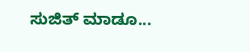ಸುಜಿತ್ ಮಾಡೂ...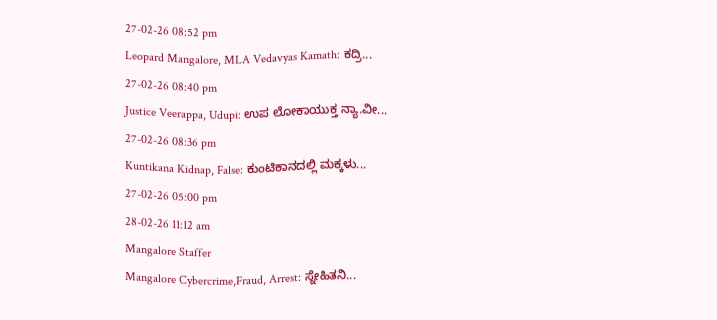27-02-26 08:52 pm
Leopard Mangalore, MLA Vedavyas Kamath: ಕದ್ರಿ...
27-02-26 08:40 pm
Justice Veerappa, Udupi: ಉಪ ಲೋಕಾಯುಕ್ತ ನ್ಯಾ.ವೀ...
27-02-26 08:36 pm
Kuntikana Kidnap, False: ಕುಂಟಿಕಾನದಲ್ಲಿ ಮಕ್ಕಳು...
27-02-26 05:00 pm
28-02-26 11:12 am
Mangalore Staffer
Mangalore Cybercrime,Fraud, Arrest: ಸ್ನೇಹಿತನಿ...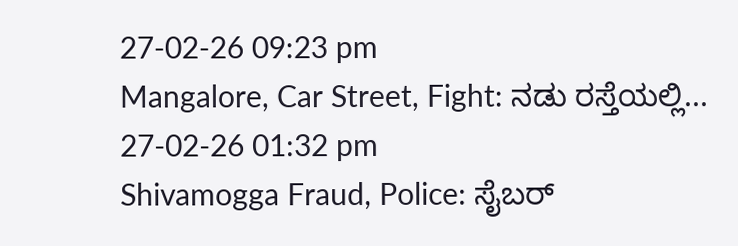27-02-26 09:23 pm
Mangalore, Car Street, Fight: ನಡು ರಸ್ತೆಯಲ್ಲಿ...
27-02-26 01:32 pm
Shivamogga Fraud, Police: ಸೈಬರ್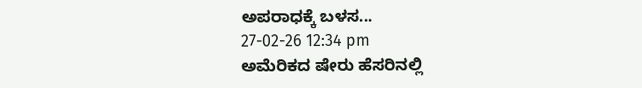ಅಪರಾಧಕ್ಕೆ ಬಳಸ...
27-02-26 12:34 pm
ಅಮೆರಿಕದ ಷೇರು ಹೆಸರಿನಲ್ಲಿ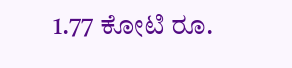1.77 ಕೋಟಿ ರೂ.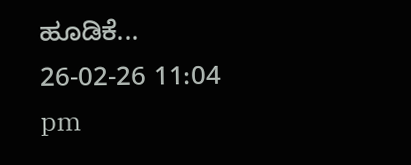ಹೂಡಿಕೆ...
26-02-26 11:04 pm